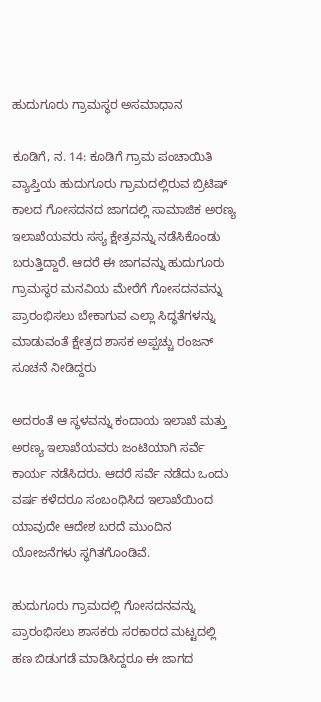ಹುದುಗೂರು ಗ್ರಾಮಸ್ಥರ ಅಸಮಾಧಾನ

ಕೂಡಿಗೆ, ನ. 14: ಕೂಡಿಗೆ ಗ್ರಾಮ ಪಂಚಾಯಿತಿ ವ್ಯಾಪ್ತಿಯ ಹುದುಗೂರು ಗ್ರಾಮದಲ್ಲಿರುವ ಬ್ರಿಟಿಷ್ ಕಾಲದ ಗೋಸದನದ ಜಾಗದಲ್ಲಿ ಸಾಮಾಜಿಕ ಅರಣ್ಯ ಇಲಾಖೆಯವರು ಸಸ್ಯ ಕ್ಷೇತ್ರವನ್ನು ನಡೆಸಿಕೊಂಡು ಬರುತ್ತಿದ್ದಾರೆ. ಆದರೆ ಈ ಜಾಗವನ್ನು ಹುದುಗೂರು ಗ್ರಾಮಸ್ಥರ ಮನವಿಯ ಮೇರೆಗೆ ಗೋಸದನವನ್ನು ಪ್ರಾರಂಭಿಸಲು ಬೇಕಾಗುವ ಎಲ್ಲಾ ಸಿದ್ಧತೆಗಳನ್ನು ಮಾಡುವಂತೆ ಕ್ಷೇತ್ರದ ಶಾಸಕ ಅಪ್ಪಚ್ಚು ರಂಜನ್ ಸೂಚನೆ ನೀಡಿದ್ದರು

ಅದರಂತೆ ಆ ಸ್ಥಳವನ್ನು ಕಂದಾಯ ಇಲಾಖೆ ಮತ್ತು ಅರಣ್ಯ ಇಲಾಖೆಯವರು ಜಂಟಿಯಾಗಿ ಸರ್ವೆ ಕಾರ್ಯ ನಡೆಸಿದರು. ಆದರೆ ಸರ್ವೆ ನಡೆದು ಒಂದು ವರ್ಷ ಕಳೆದರೂ ಸಂಬಂಧಿಸಿದ ಇಲಾಖೆಯಿಂದ ಯಾವುದೇ ಆದೇಶ ಬರದೆ ಮುಂದಿನ ಯೋಜನೆಗಳು ಸ್ಥಗಿತಗೊಂಡಿವೆ.

ಹುದುಗೂರು ಗ್ರಾಮದಲ್ಲಿ ಗೋಸದನವನ್ನು ಪ್ರಾರಂಭಿಸಲು ಶಾಸಕರು ಸರಕಾರದ ಮಟ್ಟದಲ್ಲಿ ಹಣ ಬಿಡುಗಡೆ ಮಾಡಿಸಿದ್ದರೂ ಈ ಜಾಗದ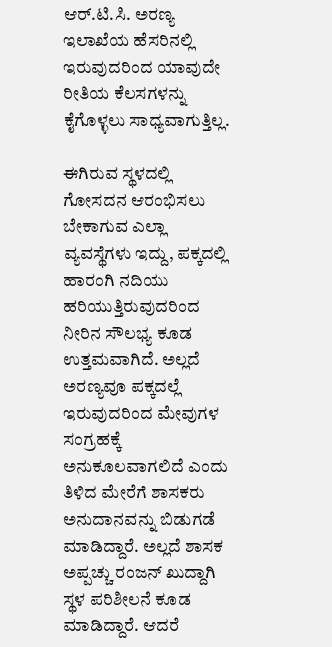ಆರ್.ಟಿ.ಸಿ. ಅರಣ್ಯ ಇಲಾಖೆಯ ಹೆಸರಿನಲ್ಲಿ ಇರುವುದರಿಂದ ಯಾವುದೇ ರೀತಿಯ ಕೆಲಸಗಳನ್ನು ಕೈಗೊಳ್ಳಲು ಸಾಧ್ಯವಾಗುತ್ತಿಲ್ಲ.

ಈಗಿರುವ ಸ್ಥಳದಲ್ಲಿ ಗೋಸದನ ಆರಂಭಿಸಲು ಬೇಕಾಗುವ ಎಲ್ಲಾ ವ್ಯವಸ್ಥೆಗಳು ಇದ್ದು, ಪಕ್ಕದಲ್ಲಿ ಹಾರಂಗಿ ನದಿಯು ಹರಿಯುತ್ತಿರುವುದರಿಂದ ನೀರಿನ ಸೌಲಭ್ಯ ಕೂಡ ಉತ್ತಮವಾಗಿದೆ. ಅಲ್ಲದೆ ಅರಣ್ಯವೂ ಪಕ್ಕದಲ್ಲೆ ಇರುವುದರಿಂದ ಮೇವುಗಳ ಸಂಗ್ರಹಕ್ಕೆ ಅನುಕೂಲವಾಗಲಿದೆ ಎಂದು ತಿಳಿದ ಮೇರೆಗೆ ಶಾಸಕರು ಅನುದಾನವನ್ನು ಬಿಡುಗಡೆ ಮಾಡಿದ್ದಾರೆ. ಅಲ್ಲದೆ ಶಾಸಕ ಅಪ್ಪಚ್ಚು ರಂಜನ್ ಖುದ್ದಾಗಿ ಸ್ಥಳ ಪರಿಶೀಲನೆ ಕೂಡ ಮಾಡಿದ್ದಾರೆ. ಆದರೆ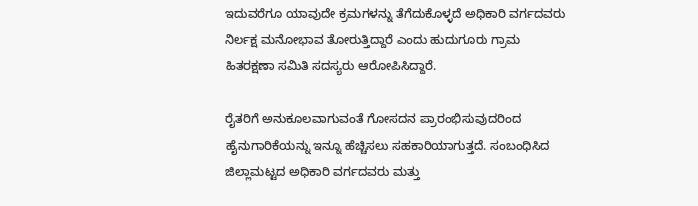ಇದುವರೆಗೂ ಯಾವುದೇ ಕ್ರಮಗಳನ್ನು ತೆಗೆದುಕೊಳ್ಳದೆ ಅಧಿಕಾರಿ ವರ್ಗದವರು ನಿರ್ಲಕ್ಷ ಮನೋಭಾವ ತೋರುತ್ತಿದ್ದಾರೆ ಎಂದು ಹುದುಗೂರು ಗ್ರಾಮ ಹಿತರಕ್ಷಣಾ ಸಮಿತಿ ಸದಸ್ಯರು ಆರೋಪಿಸಿದ್ದಾರೆ.

ರೈತರಿಗೆ ಅನುಕೂಲವಾಗುವಂತೆ ಗೋಸದನ ಪ್ರಾರಂಭಿಸುವುದರಿಂದ ಹೈನುಗಾರಿಕೆಯನ್ನು ಇನ್ನೂ ಹೆಚ್ಚಿಸಲು ಸಹಕಾರಿಯಾಗುತ್ತದೆ. ಸಂಬಂಧಿಸಿದ ಜಿಲ್ಲಾಮಟ್ಟದ ಅಧಿಕಾರಿ ವರ್ಗದವರು ಮತ್ತು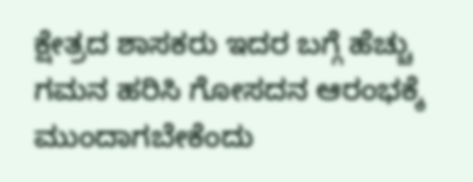ಕ್ಷೇತ್ರದ ಶಾಸಕರು ಇದರ ಬಗ್ಗೆ ಹೆಚ್ಚು ಗಮನ ಹರಿಸಿ ಗೋಸದನ ಆರಂಭಕ್ಕೆ ಮುಂದಾಗಬೇಕೆಂದು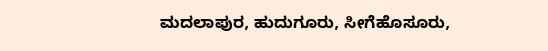ಮದಲಾಪುರ, ಹುದುಗೂರು, ಸೀಗೆಹೊಸೂರು,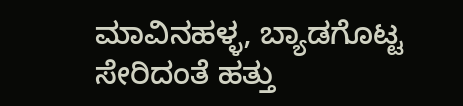ಮಾವಿನಹಳ್ಳ, ಬ್ಯಾಡಗೊಟ್ಟ ಸೇರಿದಂತೆ ಹತ್ತು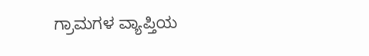ಗ್ರಾಮಗಳ ವ್ಯಾಪ್ತಿಯ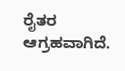ರೈತರ ಆಗ್ರಹವಾಗಿದೆ.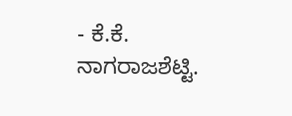- ಕೆ.ಕೆ. ನಾಗರಾಜಶೆಟ್ಟಿ.